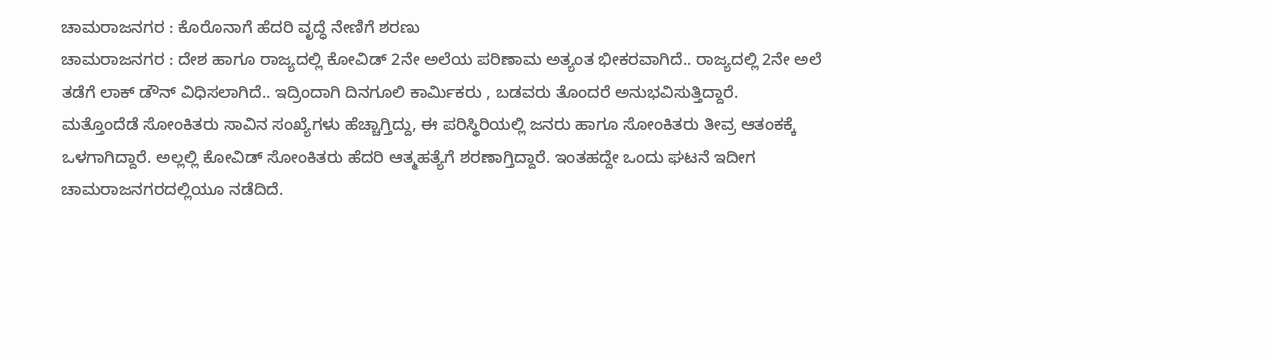ಚಾಮರಾಜನಗರ : ಕೊರೊನಾಗೆ ಹೆದರಿ ವೃದ್ಧೆ ನೇಣಿಗೆ ಶರಣು
ಚಾಮರಾಜನಗರ : ದೇಶ ಹಾಗೂ ರಾಜ್ಯದಲ್ಲಿ ಕೋವಿಡ್ 2ನೇ ಅಲೆಯ ಪರಿಣಾಮ ಅತ್ಯಂತ ಭೀಕರವಾಗಿದೆ.. ರಾಜ್ಯದಲ್ಲಿ 2ನೇ ಅಲೆ ತಡೆಗೆ ಲಾಕ್ ಡೌನ್ ವಿಧಿಸಲಾಗಿದೆ.. ಇದ್ರಿಂದಾಗಿ ದಿನಗೂಲಿ ಕಾರ್ಮಿಕರು , ಬಡವರು ತೊಂದರೆ ಅನುಭವಿಸುತ್ತಿದ್ದಾರೆ.
ಮತ್ತೊಂದೆಡೆ ಸೋಂಕಿತರು ಸಾವಿನ ಸಂಖ್ಯೆಗಳು ಹೆಚ್ಚಾಗ್ತಿದ್ದು, ಈ ಪರಿಸ್ಥಿರಿಯಲ್ಲಿ ಜನರು ಹಾಗೂ ಸೋಂಕಿತರು ತೀವ್ರ ಆತಂಕಕ್ಕೆ ಒಳಗಾಗಿದ್ದಾರೆ. ಅಲ್ಲಲ್ಲಿ ಕೋವಿಡ್ ಸೋಂಕಿತರು ಹೆದರಿ ಆತ್ಮಹತ್ಯೆಗೆ ಶರಣಾಗ್ತಿದ್ದಾರೆ. ಇಂತಹದ್ದೇ ಒಂದು ಘಟನೆ ಇದೀಗ ಚಾಮರಾಜನಗರದಲ್ಲಿಯೂ ನಡೆದಿದೆ.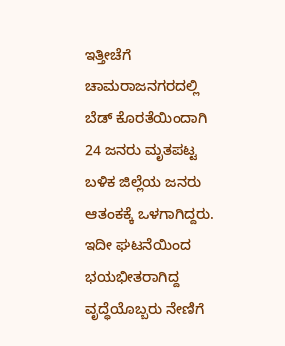ಇತ್ತೀಚೆಗೆ ಚಾಮರಾಜನಗರದಲ್ಲಿ ಬೆಡ್ ಕೊರತೆಯಿಂದಾಗಿ 24 ಜನರು ಮೃತಪಟ್ಟ ಬಳಿಕ ಜಿಲ್ಲೆಯ ಜನರು ಆತಂಕಕ್ಕೆ ಒಳಗಾಗಿದ್ದರು. ಇದೀ ಘಟನೆಯಿಂದ ಭಯಭೀತರಾಗಿದ್ದ ವೃದ್ಧೆಯೊಬ್ಬರು ನೇಣಿಗೆ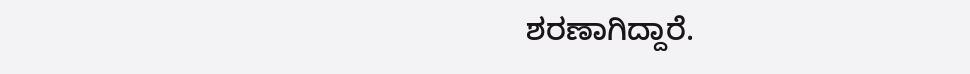ಶರಣಾಗಿದ್ದಾರೆ.